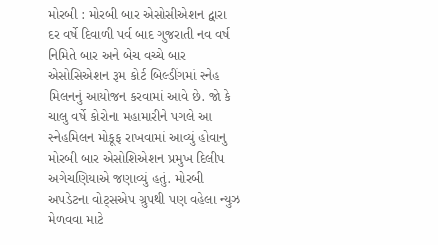મોરબી : મોરબી બાર એસોસીએશન દ્વારા દર વર્ષે દિવાળી પર્વ બાદ ગુજરાતી નવ વર્ષ નિમિતે બાર અને બેચ વચ્ચે બાર એસોસિએશન રૂમ કોર્ટ બિલ્ડીંગમાં સ્નેહ મિલનનું આયોજન કરવામાં આવે છે. જો કે ચાલુ વર્ષે કોરોના મહામારીને પગલે આ સ્નેહમિલન મોકૂફ રાખવામાં આવ્યું હોવાનુ મોરબી બાર એસોશિએશન પ્રમુખ દિલીપ અગેચણિયાએ જણાવ્યું હતું. મોરબી અપડેટના વોટ્સએપ ગ્રુપથી પણ વહેલા ન્યુઝ મેળવવા માટે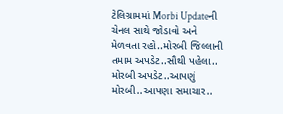ટેલિગ્રામમાં Morbi Updateની ચેનલ સાથે જોડાવો અને મેળવતા રહો..મોરબી જિલ્લાની તમામ અપડેટ..સૌથી પહેલા.. મોરબી અપડેટ..આપણું મોરબી..આપણા સમાચાર..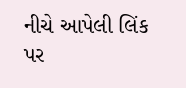નીચે આપેલી લિંક પર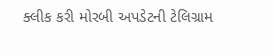ક્લીક કરી મોરબી અપડેટની ટેલિગ્રામ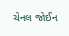ચેનલ જોઈન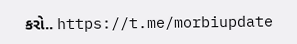કરો.. https://t.me/morbiupdate